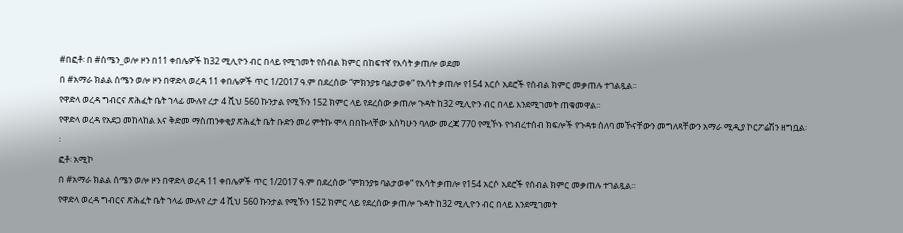#በፎቶ፡ በ #ሰሜን_ወሎ ዞን በ11 ቀበሌዎች ከ32 ሚሊዮን ብር በላይ የሚገመት የሰብል ክምር በከፍተኛ የእሳት ቃጠሎ ወደመ
በ #አማራ ክልል ሰሜን ወሎ ዞን በዋድላ ወረዳ 11 ቀበሌዎች ጥር 1/2017 ዓ.ም በደረሰው “ምክንያቱ ባልታወቀ” የእሳት ቃጠሎ የ154 አርሶ አደሮች የሰብል ክምር መቃጠሉ ተገልጿል፡፡
የዋድላ ወረዳ ግብርና ጽሕፈት ቤት ኀላፊ ሙሉየ ረታ 4 ሺህ 560 ኩንታል የሚኾን 152 ክምር ላይ የደረሰው ቃጠሎ ጉዳት ከ32 ሚሊዮን ብር በላይ እንደሚገመት ጠቁመዋል፡፡
የዋድላ ወረዳ የአደጋ መከላከል እና ቅድመ ማስጠንቀቂያ ጽሕፈት ቤት ቡድን መሪ ምትኩ ሞላ በበኩላቸው እስካሁን ባለው መረጃ 770 የሚኾኑ የኅብረተሰብ ክፍሎች የጉዳቱ ሰለባ መኾናቸውን መግለጻቸውን አማራ ሚዲያ ኮርፖሬሽን ዘግቧል፡፡
ፎቶ፡ አሚኮ
በ #አማራ ክልል ሰሜን ወሎ ዞን በዋድላ ወረዳ 11 ቀበሌዎች ጥር 1/2017 ዓ.ም በደረሰው “ምክንያቱ ባልታወቀ” የእሳት ቃጠሎ የ154 አርሶ አደሮች የሰብል ክምር መቃጠሉ ተገልጿል፡፡
የዋድላ ወረዳ ግብርና ጽሕፈት ቤት ኀላፊ ሙሉየ ረታ 4 ሺህ 560 ኩንታል የሚኾን 152 ክምር ላይ የደረሰው ቃጠሎ ጉዳት ከ32 ሚሊዮን ብር በላይ እንደሚገመት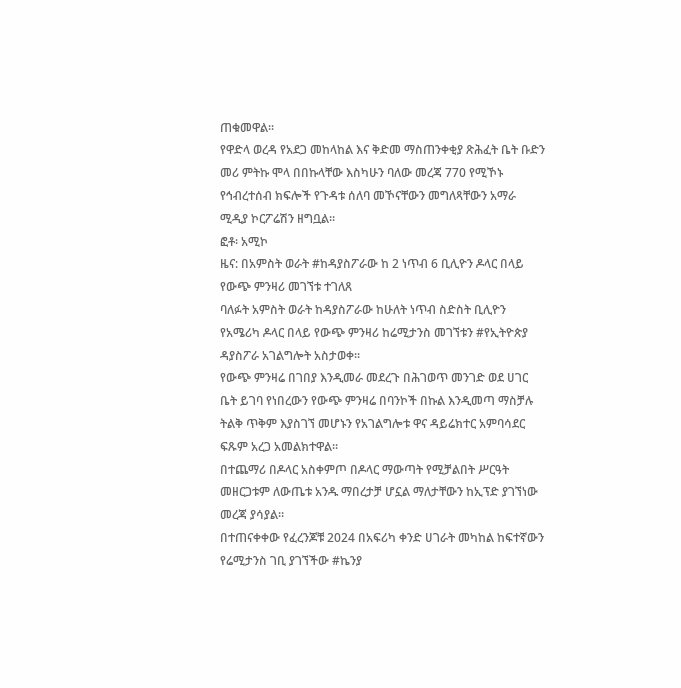ጠቁመዋል፡፡
የዋድላ ወረዳ የአደጋ መከላከል እና ቅድመ ማስጠንቀቂያ ጽሕፈት ቤት ቡድን መሪ ምትኩ ሞላ በበኩላቸው እስካሁን ባለው መረጃ 770 የሚኾኑ የኅብረተሰብ ክፍሎች የጉዳቱ ሰለባ መኾናቸውን መግለጻቸውን አማራ ሚዲያ ኮርፖሬሽን ዘግቧል፡፡
ፎቶ፡ አሚኮ
ዜና: በአምስት ወራት #ከዳያስፖራው ከ 2 ነጥብ 6 ቢሊዮን ዶላር በላይ የውጭ ምንዛሪ መገኘቱ ተገለጸ
ባለፉት አምስት ወራት ከዳያስፖራው ከሁለት ነጥብ ስድስት ቢሊዮን የአሜሪካ ዶላር በላይ የውጭ ምንዛሪ ከሬሚታንስ መገኘቱን #የኢትዮጵያ ዳያስፖራ አገልግሎት አስታወቀ፡፡
የውጭ ምንዛሬ በገበያ እንዲመራ መደረጉ በሕገወጥ መንገድ ወደ ሀገር ቤት ይገባ የነበረውን የውጭ ምንዛሬ በባንኮች በኩል እንዲመጣ ማስቻሉ ትልቅ ጥቅም እያስገኘ መሆኑን የአገልግሎቱ ዋና ዳይሬክተር አምባሳደር ፍጹም አረጋ አመልክተዋል።
በተጨማሪ በዶላር አስቀምጦ በዶላር ማውጣት የሚቻልበት ሥርዓት መዘርጋቱም ለውጤቱ አንዱ ማበረታቻ ሆኗል ማለታቸውን ከኢፕድ ያገኘነው መረጃ ያሳያል።
በተጠናቀቀው የፈረንጆቹ 2024 በአፍሪካ ቀንድ ሀገራት መካከል ከፍተኛውን የሬሚታንስ ገቢ ያገኘችው #ኬንያ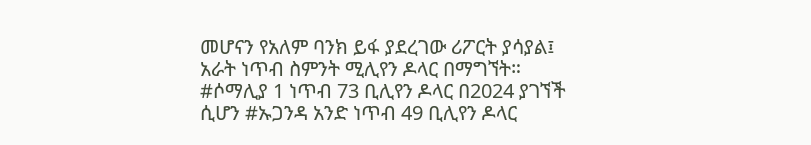መሆናን የአለም ባንክ ይፋ ያደረገው ሪፖርት ያሳያል፤ አራት ነጥብ ስምንት ሚሊየን ዶላር በማግኘት።
#ሶማሊያ 1 ነጥብ 73 ቢሊየን ዶላር በ2024 ያገኘች ሲሆን #ኡጋንዳ አንድ ነጥብ 49 ቢሊየን ዶላር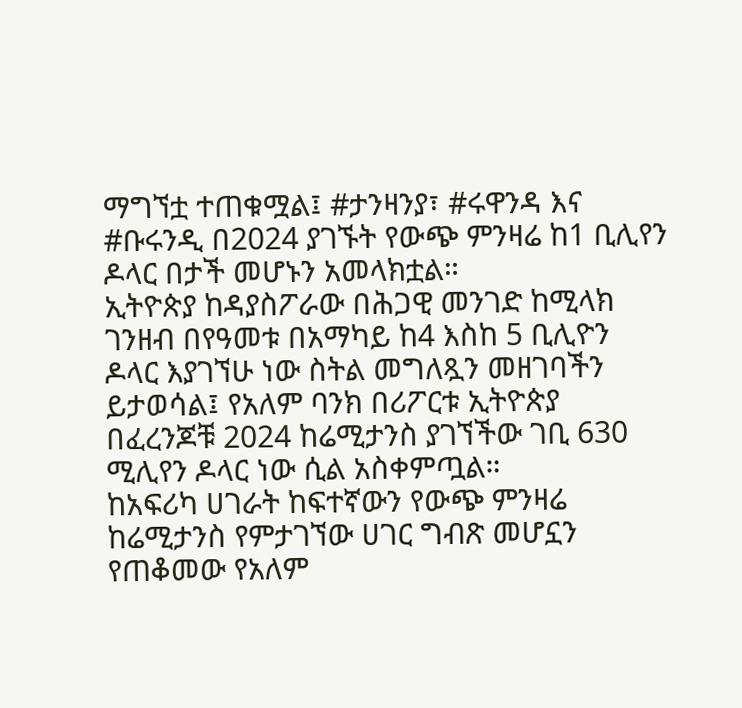ማግኘቷ ተጠቁሟል፤ #ታንዛንያ፣ #ሩዋንዳ እና #ቡሩንዲ በ2024 ያገኙት የውጭ ምንዛሬ ከ1 ቢሊየን ዶላር በታች መሆኑን አመላክቷል።
ኢትዮጵያ ከዳያስፖራው በሕጋዊ መንገድ ከሚላክ ገንዘብ በየዓመቱ በአማካይ ከ4 እስከ 5 ቢሊዮን ዶላር እያገኘሁ ነው ስትል መግለጿን መዘገባችን ይታወሳል፤ የአለም ባንክ በሪፖርቱ ኢትዮጵያ በፈረንጆቹ 2024 ከሬሚታንስ ያገኘችው ገቢ 630 ሚሊየን ዶላር ነው ሲል አስቀምጧል።
ከአፍሪካ ሀገራት ከፍተኛውን የውጭ ምንዛሬ ከሬሚታንስ የምታገኘው ሀገር ግብጽ መሆኗን የጠቆመው የአለም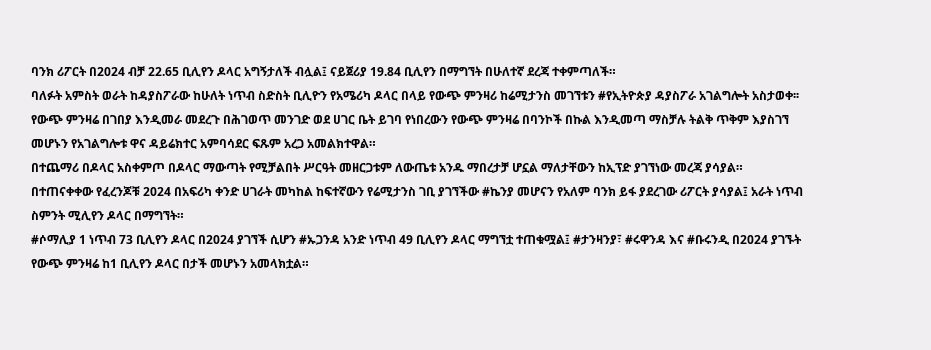ባንክ ሪፖርት በ2024 ብቻ 22.65 ቢሊየን ዶላር አግኝታለች ብሏል፤ ናይጀሪያ 19.84 ቢሊየን በማግኘት በሁለተኛ ደረጃ ተቀምጣለች።
ባለፉት አምስት ወራት ከዳያስፖራው ከሁለት ነጥብ ስድስት ቢሊዮን የአሜሪካ ዶላር በላይ የውጭ ምንዛሪ ከሬሚታንስ መገኘቱን #የኢትዮጵያ ዳያስፖራ አገልግሎት አስታወቀ፡፡
የውጭ ምንዛሬ በገበያ እንዲመራ መደረጉ በሕገወጥ መንገድ ወደ ሀገር ቤት ይገባ የነበረውን የውጭ ምንዛሬ በባንኮች በኩል እንዲመጣ ማስቻሉ ትልቅ ጥቅም እያስገኘ መሆኑን የአገልግሎቱ ዋና ዳይሬክተር አምባሳደር ፍጹም አረጋ አመልክተዋል።
በተጨማሪ በዶላር አስቀምጦ በዶላር ማውጣት የሚቻልበት ሥርዓት መዘርጋቱም ለውጤቱ አንዱ ማበረታቻ ሆኗል ማለታቸውን ከኢፕድ ያገኘነው መረጃ ያሳያል።
በተጠናቀቀው የፈረንጆቹ 2024 በአፍሪካ ቀንድ ሀገራት መካከል ከፍተኛውን የሬሚታንስ ገቢ ያገኘችው #ኬንያ መሆናን የአለም ባንክ ይፋ ያደረገው ሪፖርት ያሳያል፤ አራት ነጥብ ስምንት ሚሊየን ዶላር በማግኘት።
#ሶማሊያ 1 ነጥብ 73 ቢሊየን ዶላር በ2024 ያገኘች ሲሆን #ኡጋንዳ አንድ ነጥብ 49 ቢሊየን ዶላር ማግኘቷ ተጠቁሟል፤ #ታንዛንያ፣ #ሩዋንዳ እና #ቡሩንዲ በ2024 ያገኙት የውጭ ምንዛሬ ከ1 ቢሊየን ዶላር በታች መሆኑን አመላክቷል።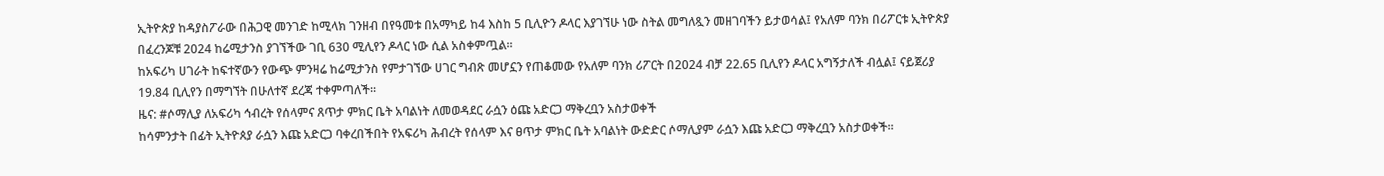ኢትዮጵያ ከዳያስፖራው በሕጋዊ መንገድ ከሚላክ ገንዘብ በየዓመቱ በአማካይ ከ4 እስከ 5 ቢሊዮን ዶላር እያገኘሁ ነው ስትል መግለጿን መዘገባችን ይታወሳል፤ የአለም ባንክ በሪፖርቱ ኢትዮጵያ በፈረንጆቹ 2024 ከሬሚታንስ ያገኘችው ገቢ 630 ሚሊየን ዶላር ነው ሲል አስቀምጧል።
ከአፍሪካ ሀገራት ከፍተኛውን የውጭ ምንዛሬ ከሬሚታንስ የምታገኘው ሀገር ግብጽ መሆኗን የጠቆመው የአለም ባንክ ሪፖርት በ2024 ብቻ 22.65 ቢሊየን ዶላር አግኝታለች ብሏል፤ ናይጀሪያ 19.84 ቢሊየን በማግኘት በሁለተኛ ደረጃ ተቀምጣለች።
ዜና: #ሶማሊያ ለአፍሪካ ኅብረት የሰላምና ጸጥታ ምክር ቤት አባልነት ለመወዳደር ራሷን ዕጩ አድርጋ ማቅረቧን አስታወቀች
ከሳምንታት በፊት ኢትዮጰያ ራሷን እጩ አድርጋ ባቀረበችበት የአፍሪካ ሕብረት የሰላም እና ፀጥታ ምክር ቤት አባልነት ውድድር ሶማሊያም ራሷን እጩ አድርጋ ማቅረቧን አስታወቀች።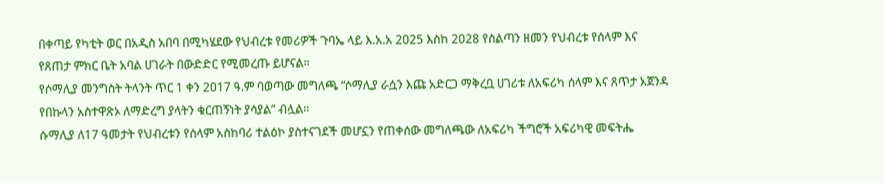በቀጣይ የካቲት ወር በአዲስ አበባ በሚካሄደው የህብረቱ የመሪዎች ጉባኤ ላይ እ.አ.አ 2025 እስከ 2028 የስልጣን ዘመን የህብረቱ የሰላም እና የጸጠታ ምክር ቤት አባል ሀገራት በውድድር የሚመረጡ ይሆናል።
የሶማሊያ መንግስት ትላንት ጥር 1 ቀን 2017 ዓ.ም ባወጣው መግለጫ “ሶማሊያ ራሷን እጩ አድርጋ ማቅረቧ ሀገሪቱ ለአፍሪካ ሰላም እና ጸጥታ አጀንዳ የበኩላን አስተዋጽኦ ለማድረግ ያላትን ቁርጠኝነት ያሳያል” ብሏል።
ሱማሊያ ለ17 ዓመታት የህብረቱን የሰላም አስከባሪ ተልዕኮ ያስተናገደች መሆኗን የጠቀሰው መግለጫው ለአፍሪካ ችግሮች አፍሪካዊ መፍትሔ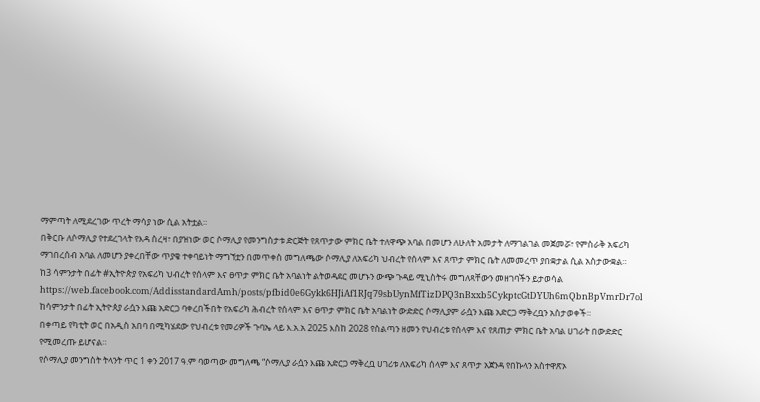ማምጣት ለሚደረገው ጥረት ማሳያ ነው ሲል አትቷል።
በቅርቡ ለሶማሊያ የተደረገላት የእዳ ስረዛ፣ በያዝነው ወር ሶማሊያ የመንግስታቱ ድርጅት የጸጥታው ምክር ቤት ተለዋጭ አባል በመሆን ለሁለት አመታት ለማገልገል መጀመሯ፣ የምስራቅ አፍሪካ ማገበረሰብ አባል ለመሆን ያቀረበቸው ጥያቄ ተቀባይነት ማግኘቷን በመጥቀስ መግለጫው ሶማሊያ ለአፍሪካ ህብረት የሰላም እና ጸጥታ ምክር ቤት ለመመረጥ ያበቋታል ሲል አስታውቋል።
ከ3 ሳምንታት በፊት #ኢትዮጵያ የአፍሪካ ህብረት የሰላም እና ፀጥታ ምክር ቤት አባልነት ልትወዳደር መሆኑን ውጭ ጉዳይ ሚኒስትሩ መግለጻቸውን መዘገባችን ይታወሳል
https://web.facebook.com/AddisstandardAmh/posts/pfbid0e6Gykk6HJiAf1RJq79sbUynMfTizDPQ3nBxxb5CykptcGtDYUh6mQbnBpVmrDr7ol
ከሳምንታት በፊት ኢትዮጰያ ራሷን እጩ አድርጋ ባቀረበችበት የአፍሪካ ሕብረት የሰላም እና ፀጥታ ምክር ቤት አባልነት ውድድር ሶማሊያም ራሷን እጩ አድርጋ ማቅረቧን አስታወቀች።
በቀጣይ የካቲት ወር በአዲስ አበባ በሚካሄደው የህብረቱ የመሪዎች ጉባኤ ላይ እ.አ.አ 2025 እስከ 2028 የስልጣን ዘመን የህብረቱ የሰላም እና የጸጠታ ምክር ቤት አባል ሀገራት በውድድር የሚመረጡ ይሆናል።
የሶማሊያ መንግስት ትላንት ጥር 1 ቀን 2017 ዓ.ም ባወጣው መግለጫ “ሶማሊያ ራሷን እጩ አድርጋ ማቅረቧ ሀገሪቱ ለአፍሪካ ሰላም እና ጸጥታ አጀንዳ የበኩላን አስተዋጽኦ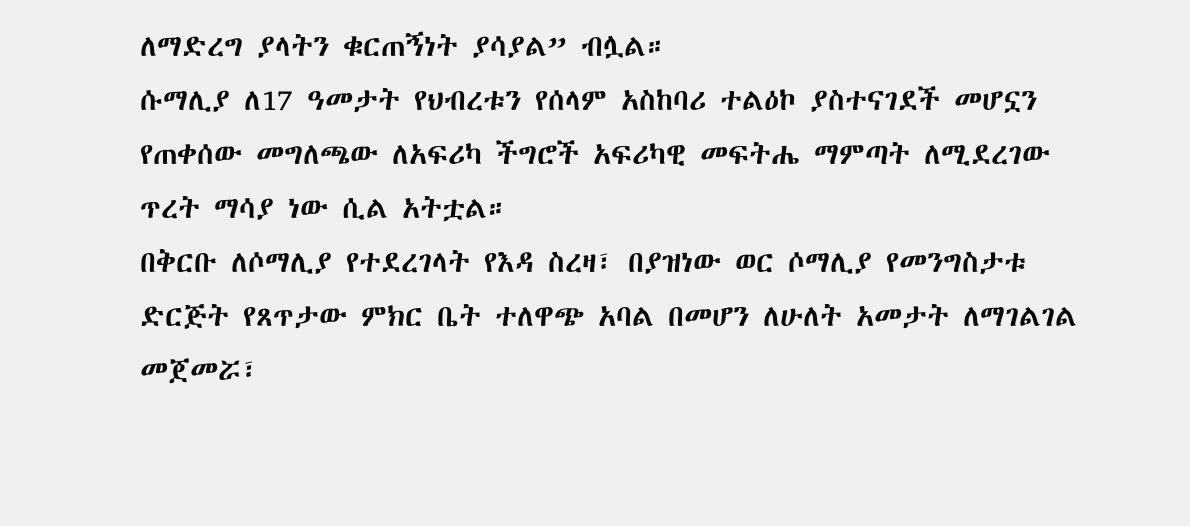ለማድረግ ያላትን ቁርጠኝነት ያሳያል” ብሏል።
ሱማሊያ ለ17 ዓመታት የህብረቱን የሰላም አስከባሪ ተልዕኮ ያስተናገደች መሆኗን የጠቀሰው መግለጫው ለአፍሪካ ችግሮች አፍሪካዊ መፍትሔ ማምጣት ለሚደረገው ጥረት ማሳያ ነው ሲል አትቷል።
በቅርቡ ለሶማሊያ የተደረገላት የእዳ ስረዛ፣ በያዝነው ወር ሶማሊያ የመንግስታቱ ድርጅት የጸጥታው ምክር ቤት ተለዋጭ አባል በመሆን ለሁለት አመታት ለማገልገል መጀመሯ፣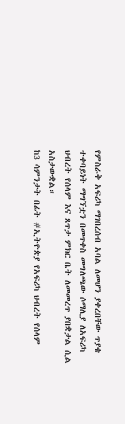የምስራቅ አፍሪካ ማገበረሰብ አባል ለመሆን ያቀረበቸው ጥያቄ ተቀባይነት ማግኘቷን በመጥቀስ መግለጫው ሶማሊያ ለአፍሪካ ህብረት የሰላም እና ጸጥታ ምክር ቤት ለመመረጥ ያበቋታል ሲል አስታውቋል።
ከ3 ሳምንታት በፊት #ኢትዮጵያ የአፍሪካ ህብረት የሰላም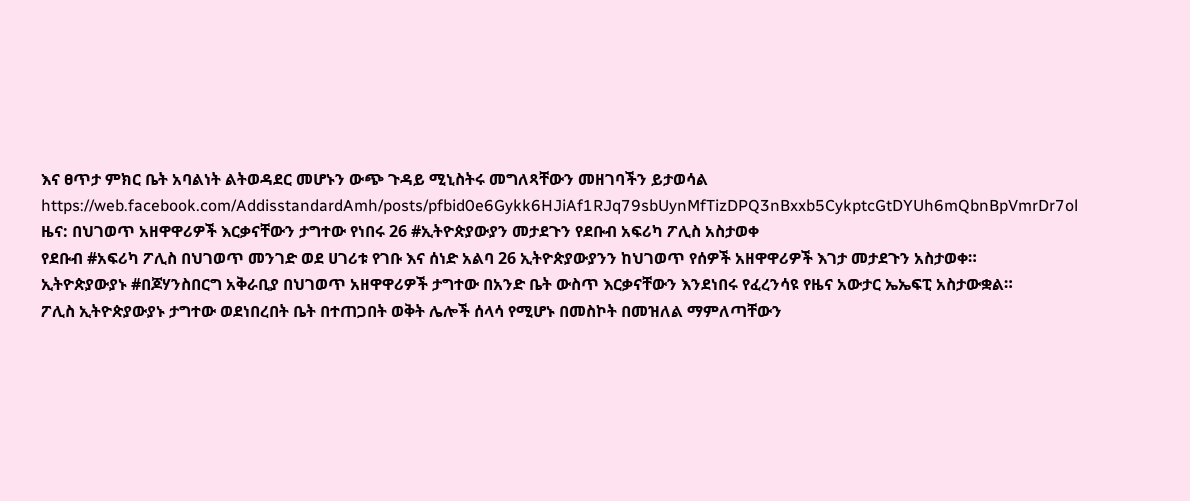እና ፀጥታ ምክር ቤት አባልነት ልትወዳደር መሆኑን ውጭ ጉዳይ ሚኒስትሩ መግለጻቸውን መዘገባችን ይታወሳል
https://web.facebook.com/AddisstandardAmh/posts/pfbid0e6Gykk6HJiAf1RJq79sbUynMfTizDPQ3nBxxb5CykptcGtDYUh6mQbnBpVmrDr7ol
ዜና: በህገወጥ አዘዋዋሪዎች እርቃናቸውን ታግተው የነበሩ 26 #ኢትዮጵያውያን መታደጉን የደቡብ አፍሪካ ፖሊስ አስታወቀ
የደቡብ #አፍሪካ ፖሊስ በህገወጥ መንገድ ወደ ሀገሪቱ የገቡ እና ሰነድ አልባ 26 ኢትዮጵያውያንን ከህገወጥ የሰዎች አዘዋዋሪዎች እገታ መታደጉን አስታወቀ።
ኢትዮጵያውያኑ #በጆሃንስበርግ አቅራቢያ በህገወጥ አዘዋዋሪዎች ታግተው በአንድ ቤት ውስጥ እርቃናቸውን እንደነበሩ የፈረንሳዩ የዜና አውታር ኤኤፍፒ አስታውቋል።
ፖሊስ ኢትዮጵያውያኑ ታግተው ወደነበረበት ቤት በተጠጋበት ወቅት ሌሎች ሰላሳ የሚሆኑ በመስኮት በመዝለል ማምለጣቸውን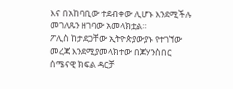እና በአከባቢው ተደብቀው ሊሆኑ እንደሚችሉ መገለጹን ዘገባው አመላክቷል።
ፖሊስ ከታደጋቸው ኢትዮጵያውያኑ የተገኘው መረጃ እንደሚያመላክተው በጆሃንስበር ሰሜናዊ ክፍል ዳርቻ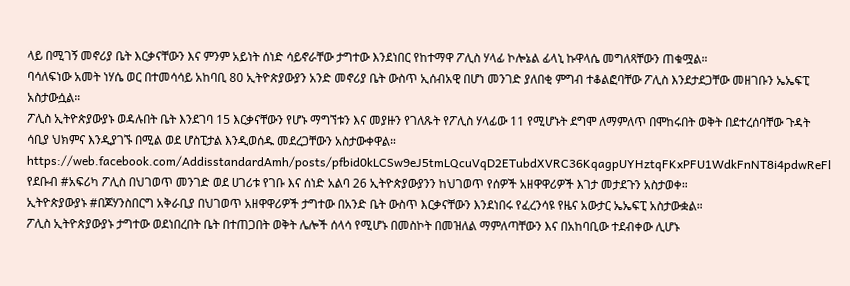ላይ በሚገኝ መኖሪያ ቤት እርቃናቸውን እና ምንም አይነት ሰነድ ሳይኖራቸው ታግተው እንደነበር የከተማዋ ፖሊስ ሃላፊ ኮሎኔል ፊላኒ ኩዋላሴ መግለጻቸውን ጠቁሟል።
ባሳለፍነው አመት ነሃሴ ወር በተመሳሳይ አከባቢ 80 ኢትዮጵያውያን አንድ መኖሪያ ቤት ውስጥ ኢሰብአዊ በሆነ መንገድ ያለበቂ ምግብ ተቆልፎባቸው ፖሊስ እንደታደጋቸው መዘገቡን ኤኤፍፒ አስታውሷል።
ፖሊስ ኢትዮጵያውያኑ ወዳሉበት ቤት እንደገባ 15 እርቃናቸውን የሆኑ ማግኘቱን እና መያዙን የገለጹት የፖሊስ ሃላፊው 11 የሚሆኑት ደግሞ ለማምለጥ በሞከሩበት ወቅት በደተረሰባቸው ጉዳት ሳቢያ ህክምና እንዲያገኙ በሚል ወደ ሆስፒታል እንዲወሰዱ መደረጋቸውን አስታውቀዋል።
https://web.facebook.com/AddisstandardAmh/posts/pfbid0kLCSw9eJ5tmLQcuVqD2ETubdXVRC36KqagpUYHztqFKxPFU1WdkFnNT8i4pdwReFl
የደቡብ #አፍሪካ ፖሊስ በህገወጥ መንገድ ወደ ሀገሪቱ የገቡ እና ሰነድ አልባ 26 ኢትዮጵያውያንን ከህገወጥ የሰዎች አዘዋዋሪዎች እገታ መታደጉን አስታወቀ።
ኢትዮጵያውያኑ #በጆሃንስበርግ አቅራቢያ በህገወጥ አዘዋዋሪዎች ታግተው በአንድ ቤት ውስጥ እርቃናቸውን እንደነበሩ የፈረንሳዩ የዜና አውታር ኤኤፍፒ አስታውቋል።
ፖሊስ ኢትዮጵያውያኑ ታግተው ወደነበረበት ቤት በተጠጋበት ወቅት ሌሎች ሰላሳ የሚሆኑ በመስኮት በመዝለል ማምለጣቸውን እና በአከባቢው ተደብቀው ሊሆኑ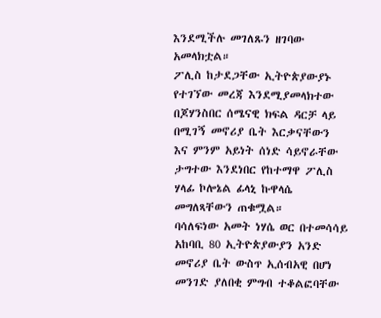እንደሚችሉ መገለጹን ዘገባው አመላክቷል።
ፖሊስ ከታደጋቸው ኢትዮጵያውያኑ የተገኘው መረጃ እንደሚያመላክተው በጆሃንስበር ሰሜናዊ ክፍል ዳርቻ ላይ በሚገኝ መኖሪያ ቤት እርቃናቸውን እና ምንም አይነት ሰነድ ሳይኖራቸው ታግተው እንደነበር የከተማዋ ፖሊስ ሃላፊ ኮሎኔል ፊላኒ ኩዋላሴ መግለጻቸውን ጠቁሟል።
ባሳለፍነው አመት ነሃሴ ወር በተመሳሳይ አከባቢ 80 ኢትዮጵያውያን አንድ መኖሪያ ቤት ውስጥ ኢሰብአዊ በሆነ መንገድ ያለበቂ ምግብ ተቆልፎባቸው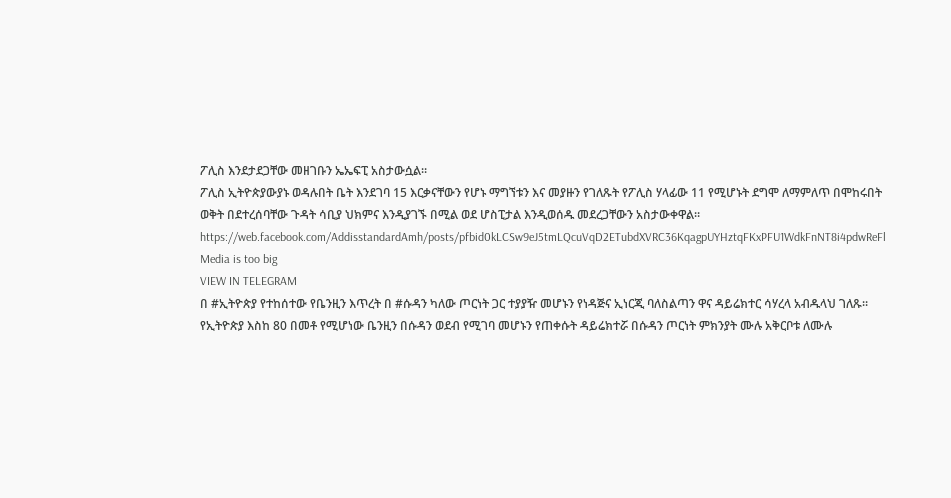ፖሊስ እንደታደጋቸው መዘገቡን ኤኤፍፒ አስታውሷል።
ፖሊስ ኢትዮጵያውያኑ ወዳሉበት ቤት እንደገባ 15 እርቃናቸውን የሆኑ ማግኘቱን እና መያዙን የገለጹት የፖሊስ ሃላፊው 11 የሚሆኑት ደግሞ ለማምለጥ በሞከሩበት ወቅት በደተረሰባቸው ጉዳት ሳቢያ ህክምና እንዲያገኙ በሚል ወደ ሆስፒታል እንዲወሰዱ መደረጋቸውን አስታውቀዋል።
https://web.facebook.com/AddisstandardAmh/posts/pfbid0kLCSw9eJ5tmLQcuVqD2ETubdXVRC36KqagpUYHztqFKxPFU1WdkFnNT8i4pdwReFl
Media is too big
VIEW IN TELEGRAM
በ #ኢትዮጵያ የተከሰተው የቤንዚን እጥረት በ #ሱዳን ካለው ጦርነት ጋር ተያያዥ መሆኑን የነዳጅና ኢነርጂ ባለስልጣን ዋና ዳይሬክተር ሳሃረላ አብዱላህ ገለጹ።
የኢትዮጵያ እስከ 80 በመቶ የሚሆነው ቤንዚን በሱዳን ወደብ የሚገባ መሆኑን የጠቀሱት ዳይሬክተሯ በሱዳን ጦርነት ምክንያት ሙሉ አቅርቦቱ ለሙሉ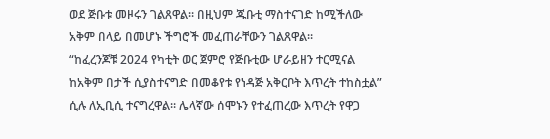ወደ ጅቡቱ መዞሩን ገልጸዋል። በዚህም ጁቡቲ ማስተናገድ ከሚችለው አቅም በላይ በመሆኑ ችግሮች መፈጠራቸውን ገልጸዋል።
“ከፈረንጆቹ 2024 የካቲት ወር ጀምሮ የጅቡቲው ሆራይዘን ተርሚናል ከአቅም በታች ሲያስተናግድ በመቆየቱ የነዳጅ አቅርቦት እጥረት ተከስቷል” ሲሉ ለኢቢሲ ተናግረዋል። ሌላኛው ሰሞኑን የተፈጠረው እጥረት የዋጋ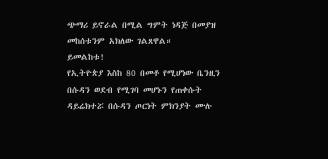ጭማሪ ይኖራል በሚል ግምት ነዳጅ በመያዝ መከሰቱንም አክለው ገልጸዋል።
ይመልከቱ!
የኢትዮጵያ እስከ 80 በመቶ የሚሆነው ቤንዚን በሱዳን ወደብ የሚገባ መሆኑን የጠቀሱት ዳይሬክተሯ በሱዳን ጦርነት ምክንያት ሙሉ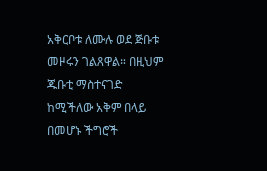አቅርቦቱ ለሙሉ ወደ ጅቡቱ መዞሩን ገልጸዋል። በዚህም ጁቡቲ ማስተናገድ ከሚችለው አቅም በላይ በመሆኑ ችግሮች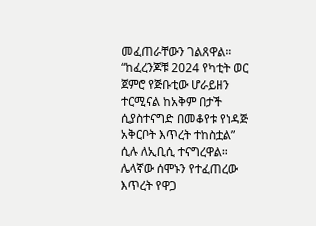መፈጠራቸውን ገልጸዋል።
“ከፈረንጆቹ 2024 የካቲት ወር ጀምሮ የጅቡቲው ሆራይዘን ተርሚናል ከአቅም በታች ሲያስተናግድ በመቆየቱ የነዳጅ አቅርቦት እጥረት ተከስቷል” ሲሉ ለኢቢሲ ተናግረዋል። ሌላኛው ሰሞኑን የተፈጠረው እጥረት የዋጋ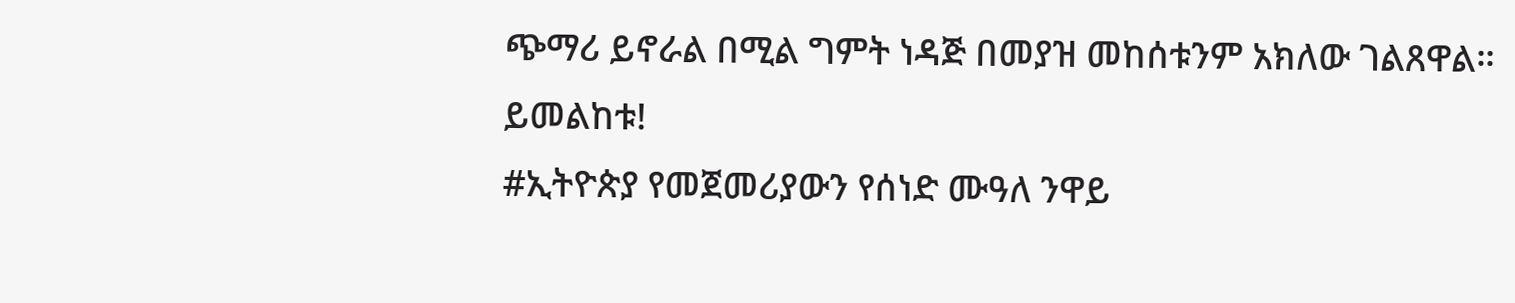ጭማሪ ይኖራል በሚል ግምት ነዳጅ በመያዝ መከሰቱንም አክለው ገልጸዋል።
ይመልከቱ!
#ኢትዮጵያ የመጀመሪያውን የሰነድ ሙዓለ ንዋይ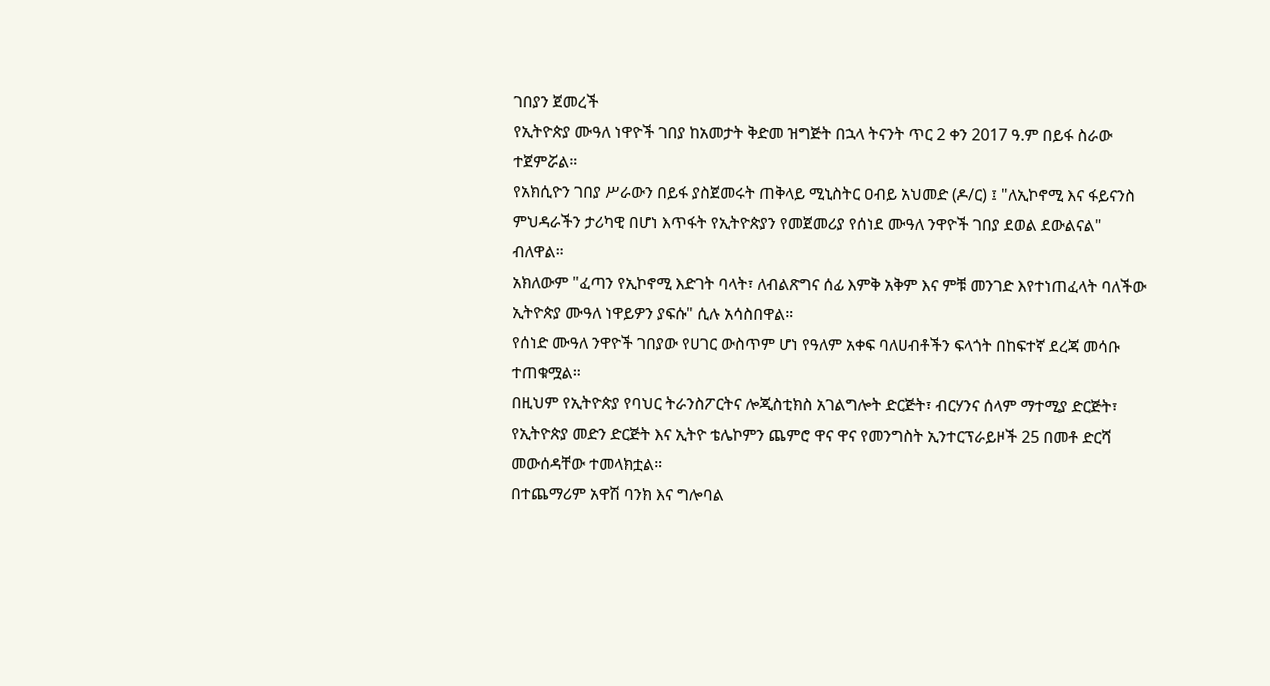ገበያን ጀመረች
የኢትዮጵያ ሙዓለ ነዋዮች ገበያ ከአመታት ቅድመ ዝግጅት በኋላ ትናንት ጥር 2 ቀን 2017 ዓ.ም በይፋ ስራው ተጀምሯል።
የአክሲዮን ገበያ ሥራውን በይፋ ያስጀመሩት ጠቅላይ ሚኒስትር ዐብይ አህመድ (ዶ/ር) ፤ "ለኢኮኖሚ እና ፋይናንስ ምህዳራችን ታሪካዊ በሆነ እጥፋት የኢትዮጵያን የመጀመሪያ የሰነደ ሙዓለ ንዋዮች ገበያ ደወል ደውልናል" ብለዋል።
አክለውም "ፈጣን የኢኮኖሚ እድገት ባላት፣ ለብልጽግና ሰፊ እምቅ አቅም እና ምቹ መንገድ እየተነጠፈላት ባለችው ኢትዮጵያ ሙዓለ ነዋይዎን ያፍሱ" ሲሉ አሳስበዋል።
የሰነድ ሙዓለ ንዋዮች ገበያው የሀገር ውስጥም ሆነ የዓለም አቀፍ ባለሀብቶችን ፍላጎት በከፍተኛ ደረጃ መሳቡ ተጠቁሟል።
በዚህም የኢትዮጵያ የባህር ትራንስፖርትና ሎጂስቲክስ አገልግሎት ድርጅት፣ ብርሃንና ሰላም ማተሚያ ድርጅት፣ የኢትዮጵያ መድን ድርጅት እና ኢትዮ ቴሌኮምን ጨምሮ ዋና ዋና የመንግስት ኢንተርፕራይዞች 25 በመቶ ድርሻ መውሰዳቸው ተመላክቷል።
በተጨማሪም አዋሽ ባንክ እና ግሎባል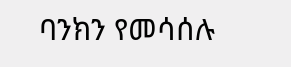ባንክን የመሳሰሉ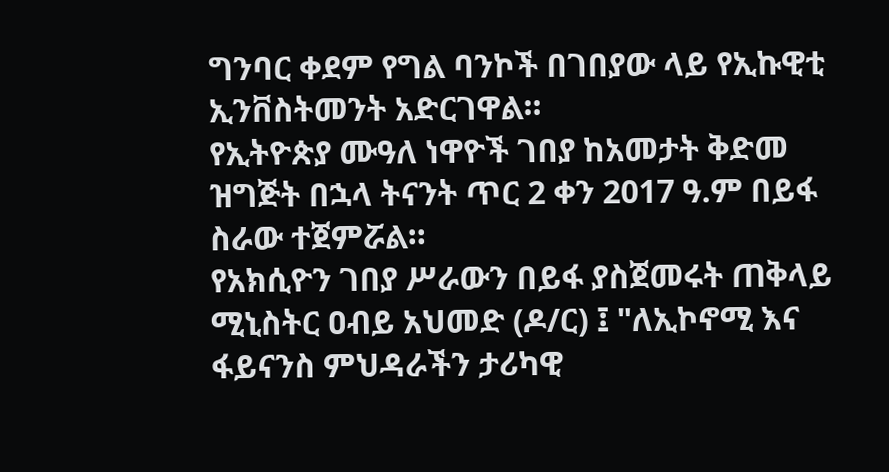ግንባር ቀደም የግል ባንኮች በገበያው ላይ የኢኩዊቲ ኢንቨስትመንት አድርገዋል።
የኢትዮጵያ ሙዓለ ነዋዮች ገበያ ከአመታት ቅድመ ዝግጅት በኋላ ትናንት ጥር 2 ቀን 2017 ዓ.ም በይፋ ስራው ተጀምሯል።
የአክሲዮን ገበያ ሥራውን በይፋ ያስጀመሩት ጠቅላይ ሚኒስትር ዐብይ አህመድ (ዶ/ር) ፤ "ለኢኮኖሚ እና ፋይናንስ ምህዳራችን ታሪካዊ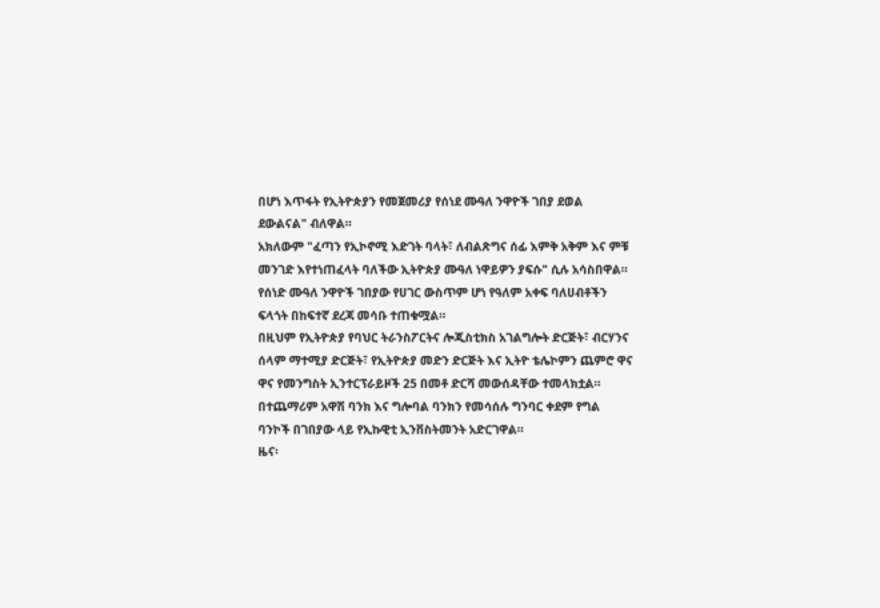በሆነ እጥፋት የኢትዮጵያን የመጀመሪያ የሰነደ ሙዓለ ንዋዮች ገበያ ደወል ደውልናል" ብለዋል።
አክለውም "ፈጣን የኢኮኖሚ እድገት ባላት፣ ለብልጽግና ሰፊ እምቅ አቅም እና ምቹ መንገድ እየተነጠፈላት ባለችው ኢትዮጵያ ሙዓለ ነዋይዎን ያፍሱ" ሲሉ አሳስበዋል።
የሰነድ ሙዓለ ንዋዮች ገበያው የሀገር ውስጥም ሆነ የዓለም አቀፍ ባለሀብቶችን ፍላጎት በከፍተኛ ደረጃ መሳቡ ተጠቁሟል።
በዚህም የኢትዮጵያ የባህር ትራንስፖርትና ሎጂስቲክስ አገልግሎት ድርጅት፣ ብርሃንና ሰላም ማተሚያ ድርጅት፣ የኢትዮጵያ መድን ድርጅት እና ኢትዮ ቴሌኮምን ጨምሮ ዋና ዋና የመንግስት ኢንተርፕራይዞች 25 በመቶ ድርሻ መውሰዳቸው ተመላክቷል።
በተጨማሪም አዋሽ ባንክ እና ግሎባል ባንክን የመሳሰሉ ግንባር ቀደም የግል ባንኮች በገበያው ላይ የኢኩዊቲ ኢንቨስትመንት አድርገዋል።
ዜና፡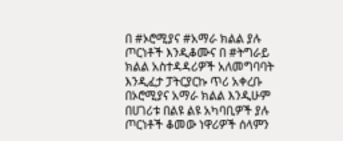በ #ኦሮሚያና #አማራ ክልል ያሉ ጦርነቶች እንዲቆሙና በ #ትግራይ ክልል አስተዳዳሪዎች አለመግባባት እንዲፈታ ፓትርያርኩ ጥሪ አቀረቡ
በኦሮሚያና አማራ ክልል እንዲሁም በሀገሪቱ በልዩ ልዩ አካባቢዎች ያሉ ጦርነቶች ቆመው ነዋሪዎች ሰላምን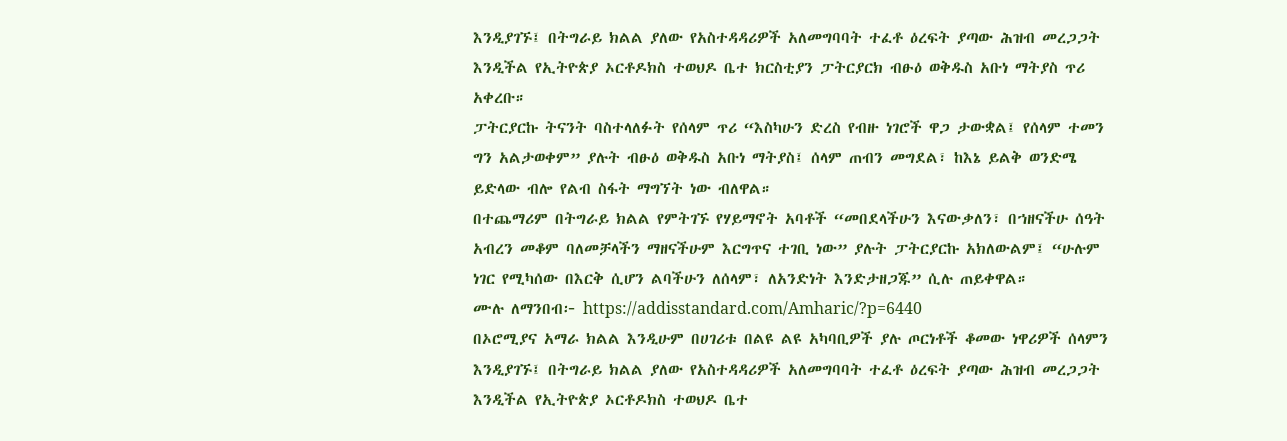እንዲያገኙ፤ በትግራይ ክልል ያለው የአስተዳዳሪዎች አለመግባባት ተፈቶ ዕረፍት ያጣው ሕዝብ መረጋጋት እንዲችል የኢትዮጵያ ኦርቶዶክስ ተወህዶ ቤተ ክርስቲያን ፓትርያርክ ብፁዕ ወቅዱስ አቡነ ማትያስ ጥሪ አቀረቡ።
ፓትርያርኩ ትናንት ባስተላለፉት የሰላም ጥሪ “እስካሁን ድረስ የብዙ ነገሮች ዋጋ ታውቋል፤ የሰላም ተመን ግን አልታወቀም” ያሉት ብፁዕ ወቅዱስ አቡነ ማትያስ፤ ሰላም ጠብን መግደል፣ ከእኔ ይልቅ ወንድሜ ይድላው ብሎ የልብ ስፋት ማግኘት ነው ብለዋል።
በተጨማሪም በትግራይ ክልል የምትገኙ የሃይማኖት አባቶች “መበደላችሁን እናውቃለን፣ በኀዘናችሁ ሰዓት አብረን መቆም ባለመቻላችን ማዘናችሁም እርግጥና ተገቢ ነው” ያሉት ፓትርያርኩ አክለውልም፤ “ሁሉም ነገር የሚካሰው በእርቅ ሲሆን ልባችሁን ለሰላም፣ ለአንድነት እንድታዘጋጁ” ሲሉ ጠይቀዋል።
ሙሉ ለማንበብ፦ https://addisstandard.com/Amharic/?p=6440
በኦሮሚያና አማራ ክልል እንዲሁም በሀገሪቱ በልዩ ልዩ አካባቢዎች ያሉ ጦርነቶች ቆመው ነዋሪዎች ሰላምን እንዲያገኙ፤ በትግራይ ክልል ያለው የአስተዳዳሪዎች አለመግባባት ተፈቶ ዕረፍት ያጣው ሕዝብ መረጋጋት እንዲችል የኢትዮጵያ ኦርቶዶክስ ተወህዶ ቤተ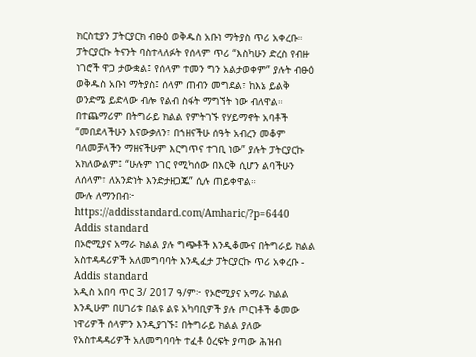ክርስቲያን ፓትርያርክ ብፁዕ ወቅዱስ አቡነ ማትያስ ጥሪ አቀረቡ።
ፓትርያርኩ ትናንት ባስተላለፉት የሰላም ጥሪ “እስካሁን ድረስ የብዙ ነገሮች ዋጋ ታውቋል፤ የሰላም ተመን ግን አልታወቀም” ያሉት ብፁዕ ወቅዱስ አቡነ ማትያስ፤ ሰላም ጠብን መግደል፣ ከእኔ ይልቅ ወንድሜ ይድላው ብሎ የልብ ስፋት ማግኘት ነው ብለዋል።
በተጨማሪም በትግራይ ክልል የምትገኙ የሃይማኖት አባቶች “መበደላችሁን እናውቃለን፣ በኀዘናችሁ ሰዓት አብረን መቆም ባለመቻላችን ማዘናችሁም እርግጥና ተገቢ ነው” ያሉት ፓትርያርኩ አክለውልም፤ “ሁሉም ነገር የሚካሰው በእርቅ ሲሆን ልባችሁን ለሰላም፣ ለአንድነት እንድታዘጋጁ” ሲሉ ጠይቀዋል።
ሙሉ ለማንበብ፦ https://addisstandard.com/Amharic/?p=6440
Addis standard
በኦሮሚያና አማራ ክልል ያሉ ግጭቶች እንዲቆሙና በትግራይ ክልል አስተዳዳሪዎች አለመግባባት እንዲፈታ ፓትርያርኩ ጥሪ አቀረቡ - Addis standard
አዲስ አበባ ጥር 3/ 2017 ዓ/ም፦ የኦሮሚያና አማራ ክልል እንዲሁም በሀገሪቱ በልዩ ልዩ አካባቢዎች ያሉ ጦርነቶች ቆመው ነዋሪዎች ሰላምን እንዲያገኙ፤ በትግራይ ክልል ያለው የአስተዳዳሪዎች አለመግባባት ተፈቶ ዕረፍት ያጣው ሕዝብ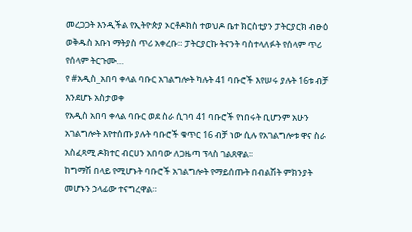መረጋጋት እንዲችል የኢትዮጵያ ኦርቶዶክስ ተወህዶ ቤተ ክርስቲያን ፓትርያርክ ብፁዕ ወቅዱስ አቡነ ማትያስ ጥሪ አቀረቡ። ፓትርያርኩ ትናንት ባስተላለፉት የሰላም ጥሪ የሰላም ትርጉሙ…
የ #አዲስ_አበባ ቀላል ባቡር አገልግሎት ካሉት 41 ባቡሮች እየሠሩ ያሉት 16ቱ ብቻ እንደሆኑ አስታወቀ
የአዲስ አበባ ቀላል ባቡር ወደ ስራ ሲገባ 41 ባቡሮች የነበሩት ቢሆንም አሁን አገልግሎት እየተሰጡ ያሉት ባቡሮች ቁጥር 16 ብቻ ነው ሲሉ የአገልግሎቱ ዋና ስራ አስፈጻሚ ዶክተር ብርሀን አበባው ለጋዜጣ ፕላስ ገልጸዋል፡፡
ከግማሽ በላይ የሚሆኑት ባቡሮች አገልግሎት የማይሰጡት በብልሽት ምክንያት መሆኑን ኃላፊው ተናግረዋል።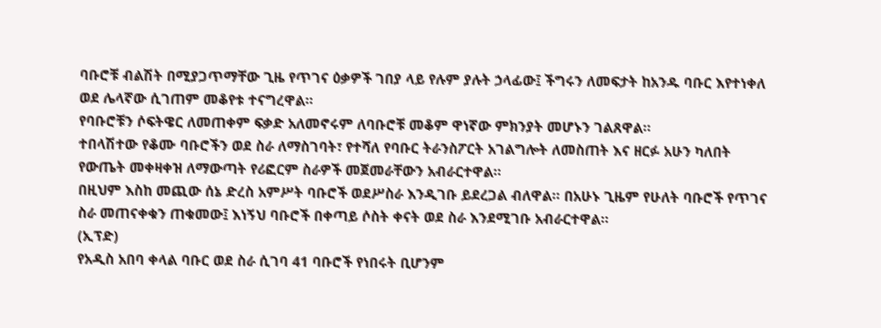ባቡሮቹ ብልሽት በሚያጋጥማቸው ጊዜ የጥገና ዕቃዎች ገበያ ላይ የሉም ያሉት ኃላፊው፤ ችግሩን ለመፍታት ከአንዱ ባቡር እየተነቀለ ወደ ሌላኛው ሲገጠም መቆየቱ ተናግረዋል።
የባቡሮቹን ሶፍትዌር ለመጠቀም ፍቃድ አለመኖሩም ለባቡሮቹ መቆም ዋነኛው ምክንያት መሆኑን ገልጸዋል፡፡
ተበላሽተው የቆሙ ባቡሮችን ወደ ስራ ለማስገባት፣ የተሻለ የባቡር ትራንስፖርት አገልግሎት ለመስጠት እና ዘርፉ አሁን ካለበት የውጤት መቀዛቀዝ ለማውጣት የሪፎርም ስራዎች መጀመራቸውን አብራርተዋል፡፡
በዚህም እስከ መጪው ሰኔ ድረስ አምሥት ባቡሮች ወደሥስራ እንዲገቡ ይደረጋል ብለዋል፡፡ በአሁኑ ጊዜም የሁለት ባቡሮች የጥገና ስራ መጠናቀቁን ጠቁመው፤ እነኝህ ባቡሮች በቀጣይ ሶስት ቀናት ወደ ስራ እንደሚገቡ አብራርተዋል።
(ኢፕድ)
የአዲስ አበባ ቀላል ባቡር ወደ ስራ ሲገባ 41 ባቡሮች የነበሩት ቢሆንም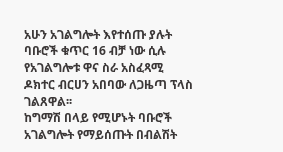አሁን አገልግሎት እየተሰጡ ያሉት ባቡሮች ቁጥር 16 ብቻ ነው ሲሉ የአገልግሎቱ ዋና ስራ አስፈጻሚ ዶክተር ብርሀን አበባው ለጋዜጣ ፕላስ ገልጸዋል፡፡
ከግማሽ በላይ የሚሆኑት ባቡሮች አገልግሎት የማይሰጡት በብልሽት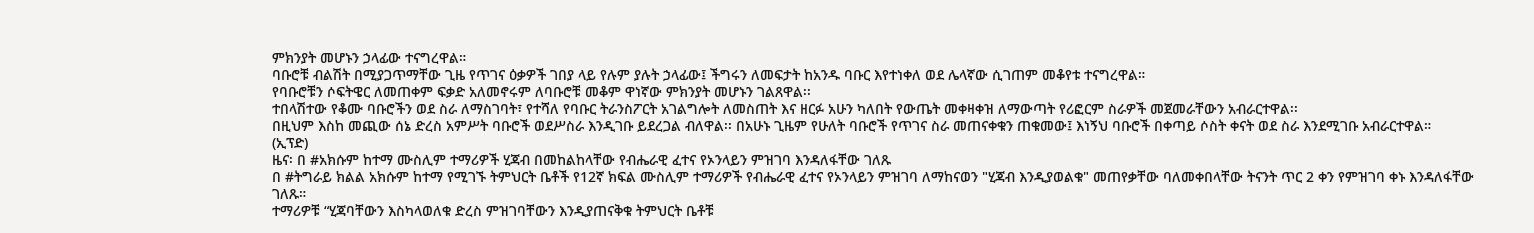ምክንያት መሆኑን ኃላፊው ተናግረዋል።
ባቡሮቹ ብልሽት በሚያጋጥማቸው ጊዜ የጥገና ዕቃዎች ገበያ ላይ የሉም ያሉት ኃላፊው፤ ችግሩን ለመፍታት ከአንዱ ባቡር እየተነቀለ ወደ ሌላኛው ሲገጠም መቆየቱ ተናግረዋል።
የባቡሮቹን ሶፍትዌር ለመጠቀም ፍቃድ አለመኖሩም ለባቡሮቹ መቆም ዋነኛው ምክንያት መሆኑን ገልጸዋል፡፡
ተበላሽተው የቆሙ ባቡሮችን ወደ ስራ ለማስገባት፣ የተሻለ የባቡር ትራንስፖርት አገልግሎት ለመስጠት እና ዘርፉ አሁን ካለበት የውጤት መቀዛቀዝ ለማውጣት የሪፎርም ስራዎች መጀመራቸውን አብራርተዋል፡፡
በዚህም እስከ መጪው ሰኔ ድረስ አምሥት ባቡሮች ወደሥስራ እንዲገቡ ይደረጋል ብለዋል፡፡ በአሁኑ ጊዜም የሁለት ባቡሮች የጥገና ስራ መጠናቀቁን ጠቁመው፤ እነኝህ ባቡሮች በቀጣይ ሶስት ቀናት ወደ ስራ እንደሚገቡ አብራርተዋል።
(ኢፕድ)
ዜና፡ በ #አክሱም ከተማ ሙስሊም ተማሪዎች ሂጃብ በመከልከላቸው የብሔራዊ ፈተና የኦንላይን ምዝገባ እንዳለፋቸው ገለጹ
በ #ትግራይ ክልል አክሱም ከተማ የሚገኙ ትምህርት ቤቶች የ12ኛ ክፍል ሙስሊም ተማሪዎች የብሔራዊ ፈተና የኦንላይን ምዝገባ ለማከናወን "ሂጃብ እንዲያወልቁ" መጠየቃቸው ባለመቀበላቸው ትናንት ጥር 2 ቀን የምዝገባ ቀኑ እንዳለፋቸው ገለጹ።
ተማሪዎቹ “ሂጃባቸውን እስካላወለቁ ድረስ ምዝገባቸውን እንዲያጠናቅቁ ትምህርት ቤቶቹ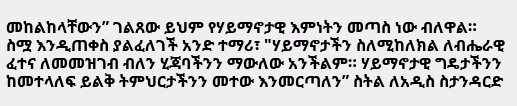መከልከላቸውን” ገልጸው ይህም የሃይማኖታዊ እምነትን መጣስ ነው ብለዋል።
ስሟ እንዲጠቀስ ያልፈለገች አንድ ተማሪ፣ "ሃይማኖታችን ስለሚከለክል ለብሔራዊ ፈተና ለመመዝገብ ብለን ሂጃባችንን ማውለው አንችልም። ሃይማኖታዊ ግዴታችንን ከመተላለፍ ይልቅ ትምህርታችንን መተው እንመርጣለን” ስትል ለአዲስ ስታንዳርድ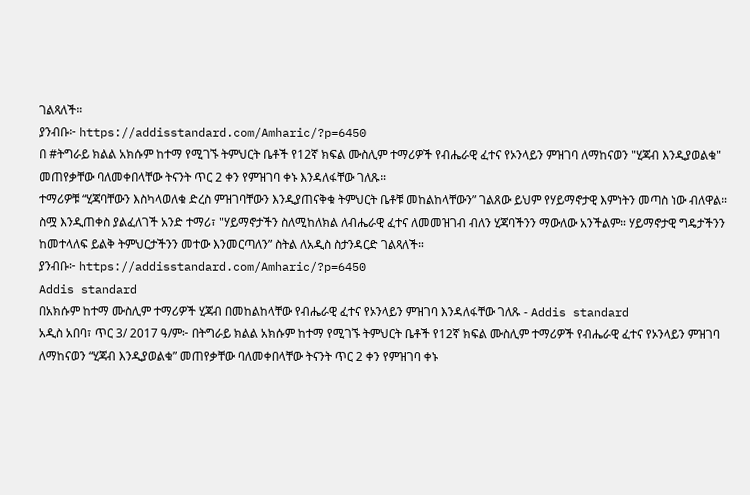ገልጻለች።
ያንብቡ፦ https://addisstandard.com/Amharic/?p=6450
በ #ትግራይ ክልል አክሱም ከተማ የሚገኙ ትምህርት ቤቶች የ12ኛ ክፍል ሙስሊም ተማሪዎች የብሔራዊ ፈተና የኦንላይን ምዝገባ ለማከናወን "ሂጃብ እንዲያወልቁ" መጠየቃቸው ባለመቀበላቸው ትናንት ጥር 2 ቀን የምዝገባ ቀኑ እንዳለፋቸው ገለጹ።
ተማሪዎቹ “ሂጃባቸውን እስካላወለቁ ድረስ ምዝገባቸውን እንዲያጠናቅቁ ትምህርት ቤቶቹ መከልከላቸውን” ገልጸው ይህም የሃይማኖታዊ እምነትን መጣስ ነው ብለዋል።
ስሟ እንዲጠቀስ ያልፈለገች አንድ ተማሪ፣ "ሃይማኖታችን ስለሚከለክል ለብሔራዊ ፈተና ለመመዝገብ ብለን ሂጃባችንን ማውለው አንችልም። ሃይማኖታዊ ግዴታችንን ከመተላለፍ ይልቅ ትምህርታችንን መተው እንመርጣለን” ስትል ለአዲስ ስታንዳርድ ገልጻለች።
ያንብቡ፦ https://addisstandard.com/Amharic/?p=6450
Addis standard
በአክሱም ከተማ ሙስሊም ተማሪዎች ሂጃብ በመከልከላቸው የብሔራዊ ፈተና የኦንላይን ምዝገባ እንዳለፋቸው ገለጹ - Addis standard
አዲስ አበባ፣ ጥር 3/ 2017 ዓ/ም፦ በትግራይ ክልል አክሱም ከተማ የሚገኙ ትምህርት ቤቶች የ12ኛ ክፍል ሙስሊም ተማሪዎች የብሔራዊ ፈተና የኦንላይን ምዝገባ ለማከናወን “ሂጃብ እንዲያወልቁ” መጠየቃቸው ባለመቀበላቸው ትናንት ጥር 2 ቀን የምዝገባ ቀኑ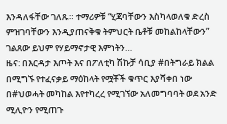እንዳለፋቸው ገለጹ። ተማሪዎቹ “ሂጃባቸውን እስካላወለቁ ድረስ ምዝገባቸውን እንዲያጠናቅቁ ትምህርት ቤቶቹ መከልከላቸውን” ገልጸው ይህም የሃይማኖታዊ እምነትን…
ዜና: በእርዳታ እጦት እና በፖለቲካ ሽኩቻ ሳቢያ #በትግራይ ክልል በሚግኙ የተፈናቃይ ማዕከላት የሟቾች ቁጥር እያሻቀበ ነው
በ#ህወሓት መካከል እየተካረረ የሚገኘው አለመግባባት ወደ አንድ ሚሊዮን የሚጠጉ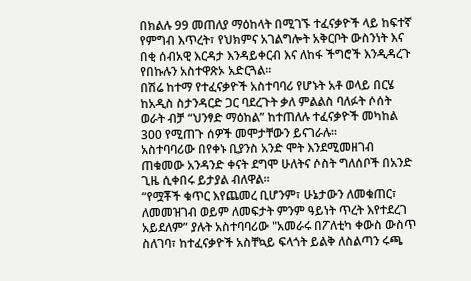በክልሉ 99 መጠለያ ማዕከላት በሚገኙ ተፈናቃዮች ላይ ከፍተኛ የምግብ እጥረት፣ የህክምና አገልግሎት አቅርቦት ውስንነት እና በቂ ሰብአዊ እርዳታ እንዳይቀርብ እና ለከፋ ችግሮች እንዲዳረጉ የበኩሉን አስተዋጽኦ አድርጓል።
በሽሬ ከተማ የተፈናቃዮች አስተባባሪ የሆኑት አቶ ወላይ በርሄ ከአዲስ ስታንዳርድ ጋር ባደረጉት ቃለ ምልልስ ባለፉት ሶሰት ወራት ብቻ “ህንፃድ ማዕከል” ከተጠለሉ ተፈናቃዮች መካከል 300 የሚጠጉ ሰዎች መሞታቸውን ይናገራሉ።
አስተባባሪው በየቀኑ ቢያንስ አንድ ሞት እንደሚመዘገብ ጠቁመው አንዳንድ ቀናት ደግሞ ሁለትና ሶስት ግለሰቦች በአንድ ጊዜ ሲቀበሩ ይታያል ብለዋል።
“የሟቾች ቁጥር እየጨመረ ቢሆንም፣ ሁኔታውን ለመቁጠር፣ ለመመዝገብ ወይም ለመፍታት ምንም ዓይነት ጥረት እየተደረገ አይደለም” ያሉት አስተባባሪው "አመራሩ በፖለቲካ ቀውስ ውስጥ ስለገባ፣ ከተፈናቃዮች አስቸኳይ ፍላጎት ይልቅ ለስልጣን ሩጫ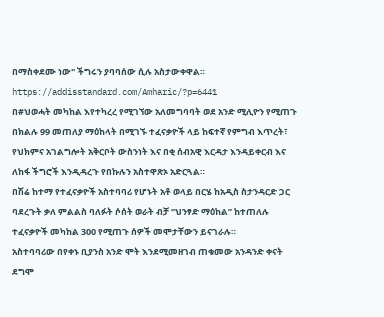በማስቀደሙ ነው" ችግሩን ያባባሰው ሲሉ አስታውቀዋል።
https://addisstandard.com/Amharic/?p=6441
በ#ህወሓት መካከል እየተካረረ የሚገኘው አለመግባባት ወደ አንድ ሚሊዮን የሚጠጉ በክልሉ 99 መጠለያ ማዕከላት በሚገኙ ተፈናቃዮች ላይ ከፍተኛ የምግብ እጥረት፣ የህክምና አገልግሎት አቅርቦት ውስንነት እና በቂ ሰብአዊ እርዳታ እንዳይቀርብ እና ለከፋ ችግሮች እንዲዳረጉ የበኩሉን አስተዋጽኦ አድርጓል።
በሽሬ ከተማ የተፈናቃዮች አስተባባሪ የሆኑት አቶ ወላይ በርሄ ከአዲስ ስታንዳርድ ጋር ባደረጉት ቃለ ምልልስ ባለፉት ሶሰት ወራት ብቻ “ህንፃድ ማዕከል” ከተጠለሉ ተፈናቃዮች መካከል 300 የሚጠጉ ሰዎች መሞታቸውን ይናገራሉ።
አስተባባሪው በየቀኑ ቢያንስ አንድ ሞት እንደሚመዘገብ ጠቁመው አንዳንድ ቀናት ደግሞ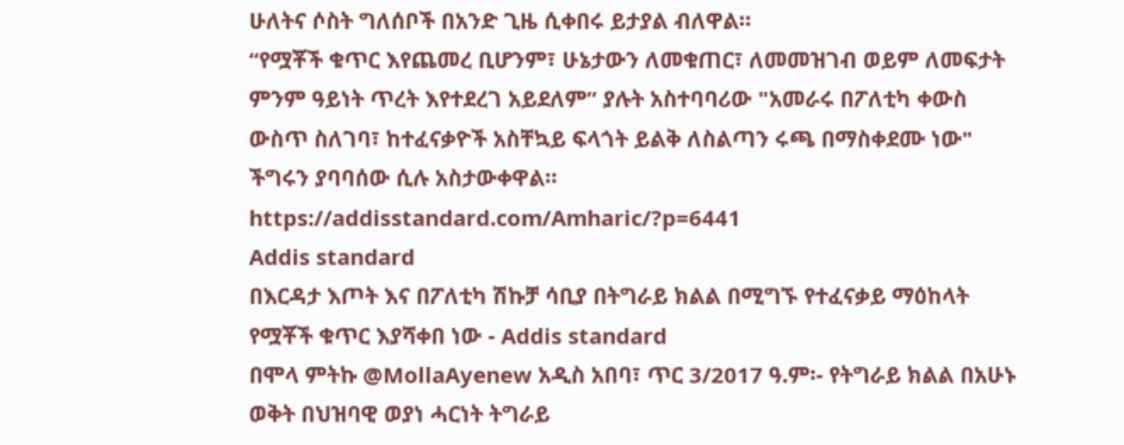ሁለትና ሶስት ግለሰቦች በአንድ ጊዜ ሲቀበሩ ይታያል ብለዋል።
“የሟቾች ቁጥር እየጨመረ ቢሆንም፣ ሁኔታውን ለመቁጠር፣ ለመመዝገብ ወይም ለመፍታት ምንም ዓይነት ጥረት እየተደረገ አይደለም” ያሉት አስተባባሪው "አመራሩ በፖለቲካ ቀውስ ውስጥ ስለገባ፣ ከተፈናቃዮች አስቸኳይ ፍላጎት ይልቅ ለስልጣን ሩጫ በማስቀደሙ ነው" ችግሩን ያባባሰው ሲሉ አስታውቀዋል።
https://addisstandard.com/Amharic/?p=6441
Addis standard
በእርዳታ እጦት እና በፖለቲካ ሽኩቻ ሳቢያ በትግራይ ክልል በሚግኙ የተፈናቃይ ማዕከላት የሟቾች ቁጥር እያሻቀበ ነው - Addis standard
በሞላ ምትኩ @MollaAyenew አዲስ አበባ፣ ጥር 3/2017 ዓ.ም፡- የትግራይ ክልል በአሁኑ ወቅት በህዝባዊ ወያነ ሓርነት ትግራይ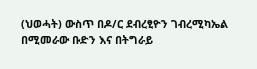(ህወሓት) ውስጥ በዶ/ር ደብረፂዮን ገብረሚካኤል በሚመራው ቡድን እና በትግራይ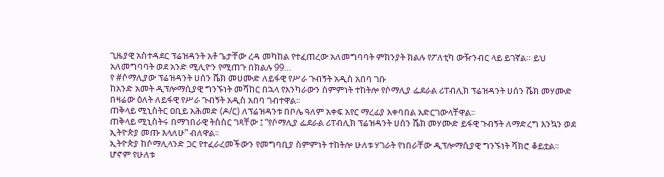ጊዜያዊ አስተዳደር ፕሬዝዳንት አቶ ጌታቸው ረዳ መካከል የተፈጠረው አለመግባባት ምክንያት ክልሉ የፖለቲካ ውዥንብር ላይ ይገኛል። ይህ አለመግባባት ወደ አንድ ሚሊዮን የሚጠጉ በክልሉ 99…
የ #ሶማሊያው ፕሬዝዳንት ሀሰን ሼክ መሀሙድ ለይፋዊ የሥራ ጉብኝት አዲስ አበባ ገቡ
ከአንድ አመት ዲፕሎማሲያዊ ግንኙነት መሻከር በኋላ የአንካራውን ስምምነት ተከትሎ የሶማሊያ ፌደራል ሪፐብሊክ ፕሬዝዳንት ሀሰን ሼክ መሃሙድ በዛሬው ዕለት ለይፋዊ የሥራ ጉብኝት አዲስ አበባ ገብተዋል፡፡
ጠቅላይ ሚኒስትር ዐቢይ አሕመድ (ዶ/ር) ለፕሬዝዳንቱ በቦሌ ዓለም አቀፍ አየር ማረፊያ አቀባበል አድርገውላቸዋል፡፡
ጠቅላይ ሚኒስትሩ በማኀበራዊ ትስስር ገጻቸው ፤ “የሶማሊያ ፌደራል ሪፐብሊክ ፕሬዝዳንት ሀሰን ሼክ መሃሙድ ይፋዊ ጉብኝት ለማድረግ እንኳን ወደ ኢትዮጵያ መጡ እላለሁ” ብለዋል፡፡
ኢትዮጵያ ከሶማሊላንድ ጋር የተፈራረመችውን የመግባቢያ ስምምነት ተከትሎ ሁለቱ ሃገራት የነበራቸው ዲፕሎማሲያዊ ግንኙነት ሻክሮ ቆይቷል፡፡
ሆኖም የሁለቱ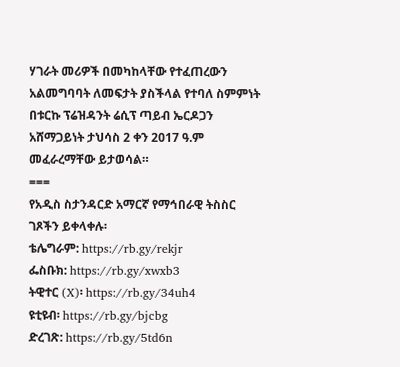ሃገራት መሪዎች በመካከላቸው የተፈጠረውን አልመግባባት ለመፍታት ያስችላል የተባለ ስምምነት በቱርኩ ፕሬዝዳንት ሬሲፕ ጣይብ ኤርዶጋን አሸማጋይነት ታህሳስ 2 ቀን 2017 ዓ.ም መፈራረማቸው ይታወሳል።
===
የአዲስ ስታንዳርድ አማርኛ የማኅበራዊ ትስስር ገጾችን ይቀላቀሉ፡
ቴሌግራም: https://rb.gy/rekjr
ፌስቡክ: https://rb.gy/xwxb3
ትዊተር (X)፡ https://rb.gy/34uh4
ዩቲዩብ፡ https://rb.gy/bjcbg
ድረገጽ: https://rb.gy/5td6n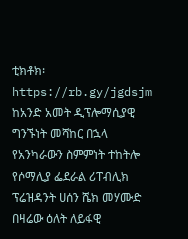ቲክቶክ፡ https://rb.gy/jgdsjm
ከአንድ አመት ዲፕሎማሲያዊ ግንኙነት መሻከር በኋላ የአንካራውን ስምምነት ተከትሎ የሶማሊያ ፌደራል ሪፐብሊክ ፕሬዝዳንት ሀሰን ሼክ መሃሙድ በዛሬው ዕለት ለይፋዊ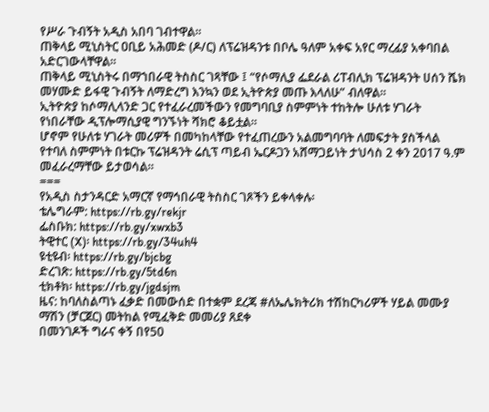የሥራ ጉብኝት አዲስ አበባ ገብተዋል፡፡
ጠቅላይ ሚኒስትር ዐቢይ አሕመድ (ዶ/ር) ለፕሬዝዳንቱ በቦሌ ዓለም አቀፍ አየር ማረፊያ አቀባበል አድርገውላቸዋል፡፡
ጠቅላይ ሚኒስትሩ በማኀበራዊ ትስስር ገጻቸው ፤ “የሶማሊያ ፌደራል ሪፐብሊክ ፕሬዝዳንት ሀሰን ሼክ መሃሙድ ይፋዊ ጉብኝት ለማድረግ እንኳን ወደ ኢትዮጵያ መጡ እላለሁ” ብለዋል፡፡
ኢትዮጵያ ከሶማሊላንድ ጋር የተፈራረመችውን የመግባቢያ ስምምነት ተከትሎ ሁለቱ ሃገራት የነበራቸው ዲፕሎማሲያዊ ግንኙነት ሻክሮ ቆይቷል፡፡
ሆኖም የሁለቱ ሃገራት መሪዎች በመካከላቸው የተፈጠረውን አልመግባባት ለመፍታት ያስችላል የተባለ ስምምነት በቱርኩ ፕሬዝዳንት ሬሲፕ ጣይብ ኤርዶጋን አሸማጋይነት ታህሳስ 2 ቀን 2017 ዓ.ም መፈራረማቸው ይታወሳል።
===
የአዲስ ስታንዳርድ አማርኛ የማኅበራዊ ትስስር ገጾችን ይቀላቀሉ፡
ቴሌግራም: https://rb.gy/rekjr
ፌስቡክ: https://rb.gy/xwxb3
ትዊተር (X)፡ https://rb.gy/34uh4
ዩቲዩብ፡ https://rb.gy/bjcbg
ድረገጽ: https://rb.gy/5td6n
ቲክቶክ፡ https://rb.gy/jgdsjm
ዜና: ከባለስልጣኑ ፈቃድ በመውሰድ በተቋም ደረጃ #ለኤሌክትሪክ ተሽከርካሪዎች ሃይል መሙያ ማሽን (ቻርጀር) መትከል የሚፈቅድ መመሪያ ጸደቀ
በመንገዶች ግራና ቀኝ በየ50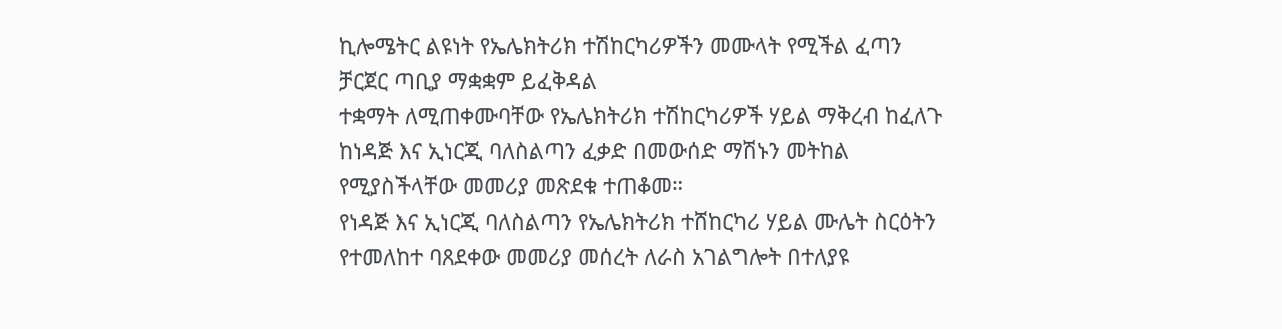ኪሎሜትር ልዩነት የኤሌክትሪክ ተሽከርካሪዎችን መሙላት የሚችል ፈጣን ቻርጀር ጣቢያ ማቋቋም ይፈቅዳል
ተቋማት ለሚጠቀሙባቸው የኤሌክትሪክ ተሽከርካሪዎች ሃይል ማቅረብ ከፈለጉ ከነዳጅ እና ኢነርጂ ባለስልጣን ፈቃድ በመውሰድ ማሽኑን መትከል የሚያስችላቸው መመሪያ መጽደቁ ተጠቆመ።
የነዳጅ እና ኢነርጂ ባለስልጣን የኤሌክትሪክ ተሸከርካሪ ሃይል ሙሌት ስርዕትን የተመለከተ ባጸደቀው መመሪያ መሰረት ለራስ አገልግሎት በተለያዩ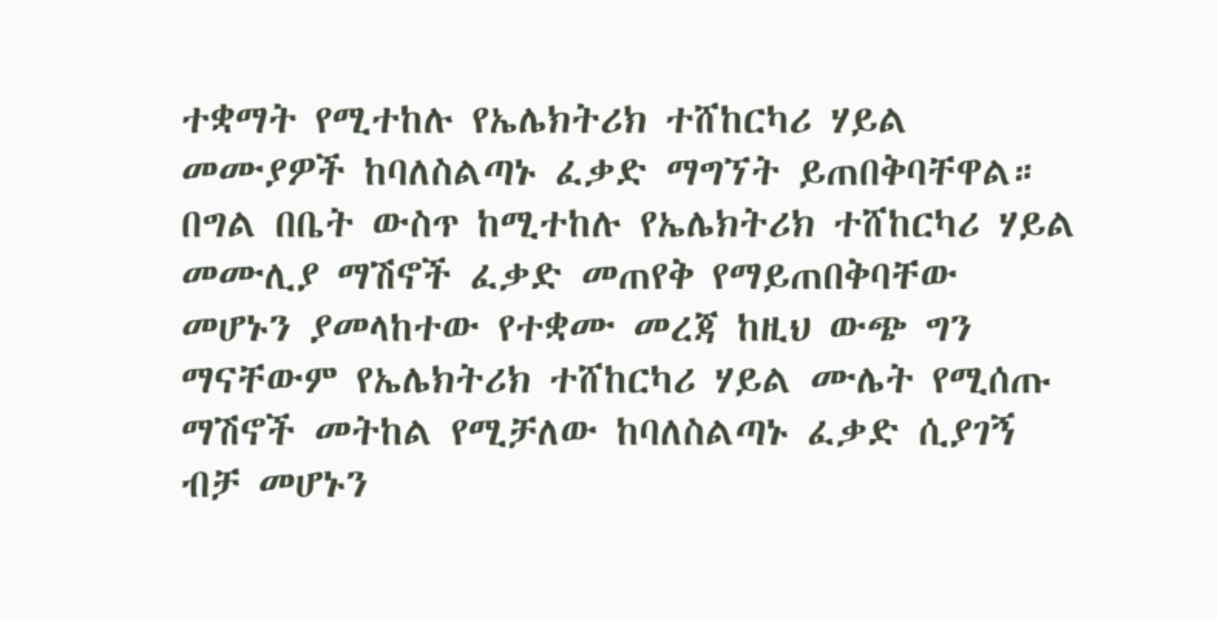ተቋማት የሚተከሉ የኤሌክትሪክ ተሸከርካሪ ሃይል መሙያዎች ከባለስልጣኑ ፈቃድ ማግኘት ይጠበቅባቸዋል።
በግል በቤት ውስጥ ከሚተከሉ የኤሌክትሪክ ተሸከርካሪ ሃይል መሙሊያ ማሽኖች ፈቃድ መጠየቅ የማይጠበቅባቸው መሆኑን ያመላከተው የተቋሙ መረጃ ከዚህ ውጭ ግን ማናቸውም የኤሌክትሪክ ተሸከርካሪ ሃይል ሙሌት የሚሰጡ ማሽኖች መትከል የሚቻለው ከባለስልጣኑ ፈቃድ ሲያገኝ ብቻ መሆኑን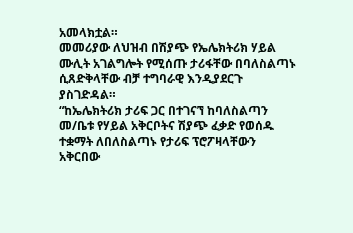አመላክቷል።
መመሪያው ለህዝብ በሽያጭ የኤሌክትሪክ ሃይል ሙሊት አገልግሎት የሚሰጡ ታሪፋቸው በባለስልጣኑ ሲጸድቅላቸው ብቻ ተግባራዊ እንዲያደርጉ ያስገድዳል።
“ከኤሌክትሪክ ታሪፍ ጋር በተገናኘ ከባለስልጣን መ/ቤቱ የሃይል አቅርቦትና ሽያጭ ፈቃድ የወሰዱ ተቋማት ለበለስልጣኑ የታሪፍ ፕሮፖዛላቸውን አቅርበው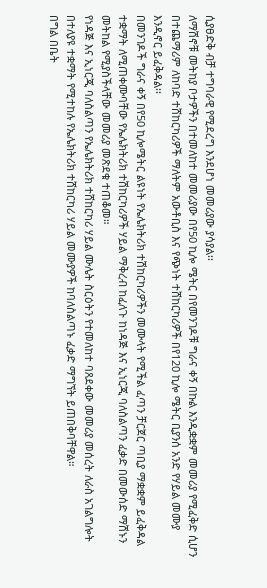ሲያፀድቅ ብቻ ተግባራዊ የሚደረግ እንደሆነ መመሪያው ያሳያል፡፡
ለማሽኖቹ መትከያ ቦታዎችን በተመለከተ መመሪያው በየ50 ኪሎ ሜትር በየመንገዶቹ ግራና ቀኝ በኩል እንዲቋቋም መመሪያ የሚፈቅድ ሲሆን በተጨማሪም ለከባድ ተሸከርካሪዎች ማለትም አውቶቢስ እና የጭነት ተሸከርካሪዎች በየ120 ኪሎ ሜትር ቢያንሰ አንድ የሃይል መሙያ እንዲኖር ይፈቅዳል፡፡
በመንገዶች ግራና ቀኝ በየ50 ኪሎሜትር ልዩነት የኤሌክትሪክ ተሽከርካሪዎችን መሙላት የሚችል ፈጣን ቻርጀር ጣቢያ ማቋቋም ይፈቅዳል
ተቋማት ለሚጠቀሙባቸው የኤሌክትሪክ ተሽከርካሪዎች ሃይል ማቅረብ ከፈለጉ ከነዳጅ እና ኢነርጂ ባለስልጣን ፈቃድ በመውሰድ ማሽኑን መትከል የሚያስችላቸው መመሪያ መጽደቁ ተጠቆመ።
የነዳጅ እና ኢነርጂ ባለስልጣን የኤሌክትሪክ ተሸከርካሪ ሃይል ሙሌት ስርዕትን የተመለከተ ባጸደቀው መመሪያ መሰረት ለራስ አገልግሎት በተለያዩ ተቋማት የሚተከሉ የኤሌክትሪክ ተሸከርካሪ ሃይል መሙያዎች ከባለስልጣኑ ፈቃድ ማግኘት ይጠበቅባቸዋል።
በግል በቤት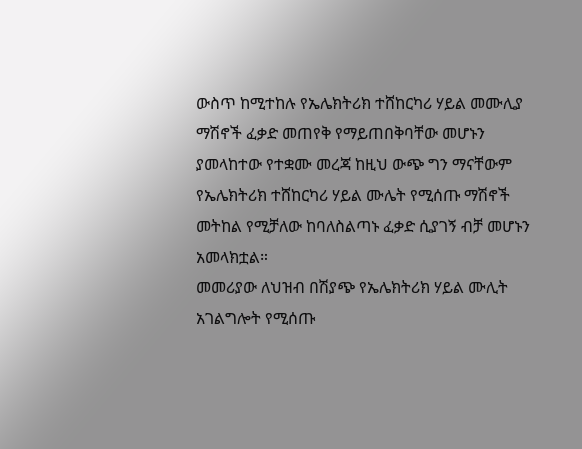ውስጥ ከሚተከሉ የኤሌክትሪክ ተሸከርካሪ ሃይል መሙሊያ ማሽኖች ፈቃድ መጠየቅ የማይጠበቅባቸው መሆኑን ያመላከተው የተቋሙ መረጃ ከዚህ ውጭ ግን ማናቸውም የኤሌክትሪክ ተሸከርካሪ ሃይል ሙሌት የሚሰጡ ማሽኖች መትከል የሚቻለው ከባለስልጣኑ ፈቃድ ሲያገኝ ብቻ መሆኑን አመላክቷል።
መመሪያው ለህዝብ በሽያጭ የኤሌክትሪክ ሃይል ሙሊት አገልግሎት የሚሰጡ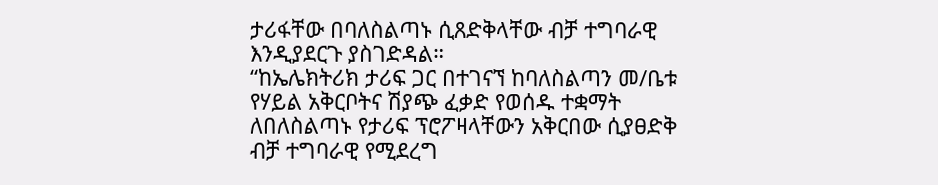ታሪፋቸው በባለስልጣኑ ሲጸድቅላቸው ብቻ ተግባራዊ እንዲያደርጉ ያስገድዳል።
“ከኤሌክትሪክ ታሪፍ ጋር በተገናኘ ከባለስልጣን መ/ቤቱ የሃይል አቅርቦትና ሽያጭ ፈቃድ የወሰዱ ተቋማት ለበለስልጣኑ የታሪፍ ፕሮፖዛላቸውን አቅርበው ሲያፀድቅ ብቻ ተግባራዊ የሚደረግ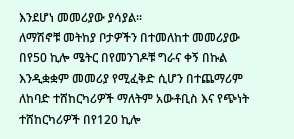እንደሆነ መመሪያው ያሳያል፡፡
ለማሽኖቹ መትከያ ቦታዎችን በተመለከተ መመሪያው በየ50 ኪሎ ሜትር በየመንገዶቹ ግራና ቀኝ በኩል እንዲቋቋም መመሪያ የሚፈቅድ ሲሆን በተጨማሪም ለከባድ ተሸከርካሪዎች ማለትም አውቶቢስ እና የጭነት ተሸከርካሪዎች በየ120 ኪሎ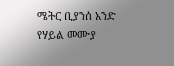ሜትር ቢያንሰ አንድ የሃይል መሙያ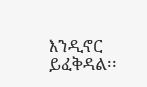እንዲኖር ይፈቅዳል፡፡